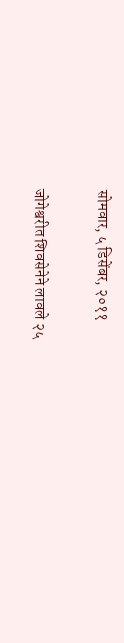सोमवार, ५ डिसेंबर, २०११

जोगेश्वरीत शिवसेनेने लावले २५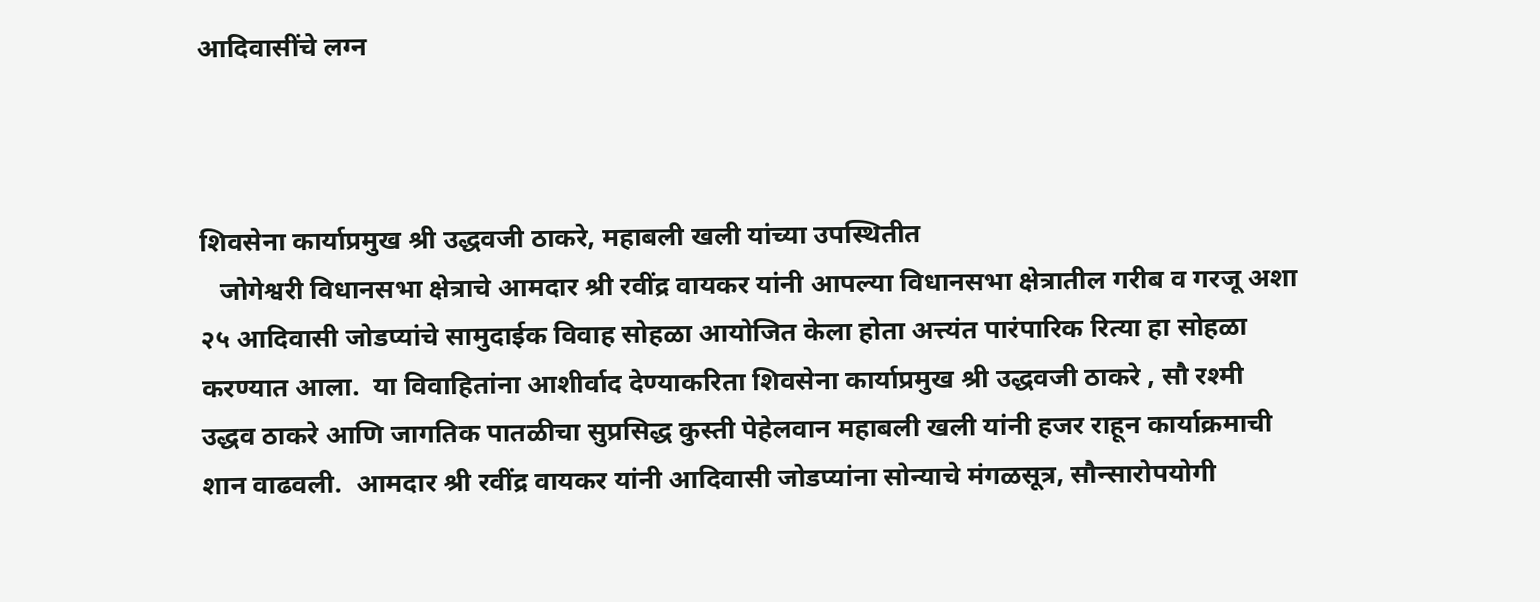आदिवासींचे लग्न



शिवसेना कार्याप्रमुख श्री उद्धवजी ठाकरे, महाबली खली यांच्या उपस्थितीत
   जोगेश्वरी विधानसभा क्षेत्राचे आमदार श्री रवींद्र वायकर यांनी आपल्या विधानसभा क्षेत्रातील गरीब व गरजू अशा २५ आदिवासी जोडप्यांचे सामुदाईक विवाह सोहळा आयोजित केला होता अत्त्यंत पारंपारिक रित्या हा सोहळा करण्यात आला.  या विवाहितांना आशीर्वाद देण्याकरिता शिवसेना कार्याप्रमुख श्री उद्धवजी ठाकरे , सौ रश्मी उद्धव ठाकरे आणि जागतिक पातळीचा सुप्रसिद्ध कुस्ती पेहेलवान महाबली खली यांनी हजर राहून कार्याक्रमाची शान वाढवली.  आमदार श्री रवींद्र वायकर यांनी आदिवासी जोडप्यांना सोन्याचे मंगळसूत्र, सौन्सारोपयोगी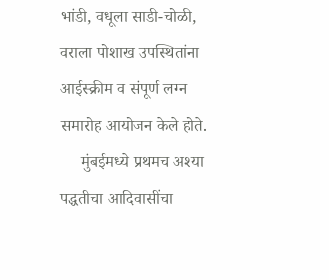भांडी, वधूला साडी-चोळी, वराला पोशाख उपस्थितांना आईस्क्रीम व संपूर्ण लग्न समारोह आयोजन केले होते.
     मुंबईमध्ये प्रथमच अश्या पद्धतीचा आदिवासींचा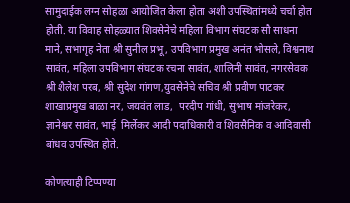सामुदाईक लग्न सोहळा आयोजित केला होता अशी उपस्थितांमध्ये चर्चा होत होती. या विवाह सोहळ्यात शिवसेनेचे महिला विभाग संघटक सौ साधना माने, सभागृह नेता श्री सुनील प्रभू, उपविभाग प्रमुख अनंत भोसले, विश्वनाथ सावंत, महिला उपविभाग संघटक रचना सावंत, शालिनी सावंत, नगरसेवक श्री शैलेश परब, श्री सुदेश गांगण,युवसेनेचे सचिव श्री प्रवीण पाटकर शाखाप्रमुख बाळा नर, जयवंत लाड,  परदीप गांधी, सुभाष मांजरेकर, ज्ञानेश्वर सावंत, भाई  मिर्लेकर आदी पदाधिकारी व शिवसैनिक व आदिवासी बांधव उपस्थित होते.

कोणत्याही टिप्पण्‍या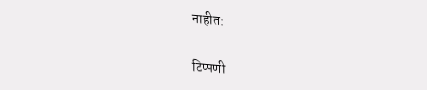नाहीत:

टिप्पणी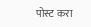पोस्ट करा